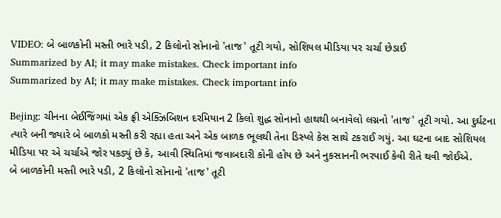VIDEO: બે બાળકોની મસ્તી ભારે પડી, 2 કિલોનો સોનાનો 'તાજ' તૂટી ગયો, સોશિયલ મીડિયા પર ચર્ચા છેડાઈ
Summarized by AI; it may make mistakes. Check important info
Summarized by AI; it may make mistakes. Check important info

Bejing: ચીનના બેઈજિંગમાં એક ફ્રી એક્ઝિબિશન દરમિયાન 2 કિલો શુદ્ધ સોનાનો હાથથી બનાવેલો લગ્નનો 'તાજ' તૂટી ગયો. આ દુર્ઘટના ત્યારે બની જ્યારે બે બાળકો મસ્તી કરી રહ્યા હતા અને એક બાળક ભૂલથી તેના ડિસ્પ્લે કેસ સાથે ટકરાઈ ગયું. આ ઘટના બાદ સોશિયલ મીડિયા પર એ ચર્ચાએ જોર પકડ્યું છે કે, આવી સ્થિતિમાં જવાબદારી કોની હોય છે અને નુકસાનની ભરપાઈ કેવી રીતે થવી જોઈએ.
બે બાળકોની મસ્તી ભારે પડી, 2 કિલોનો સોનાનો 'તાજ' તૂટી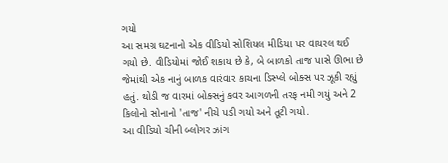ગયો
આ સમગ્ર ઘટનાનો એક વીડિયો સોશિયલ મીડિયા પર વાયરલ થઈ ગયો છે. વીડિયોમાં જોઈ શકાય છે કે, બે બાળકો તાજ પાસે ઊભા છે જેમાંથી એક નાનું બાળક વારંવાર કાચના ડિસ્પ્લે બોક્સ પર ઝૂકી રહ્યું હતું. થોડી જ વારમાં બોક્સનું કવર આગળની તરફ નમી ગયું અને 2 કિલોનો સોનાનો 'તાજ' નીચે પડી ગયો અને તૂટી ગયો.
આ વીડિયો ચીની બ્લોગર ઝાંગ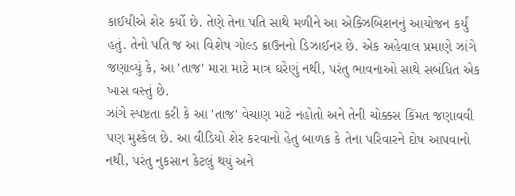કાઈયીએ શેર કર્યો છે. તેણે તેના પતિ સાથે મળીને આ એક્ઝિબિશનનું આયોજન કર્યું હતું. તેનો પતિ જ આ વિશેષ ગોલ્ડ ક્રાઉનનો ડિઝાઈનર છે. એક અહેવાલ પ્રમાણે ઝાંગે જણાવ્યું કે, આ 'તાજ' મારા માટે માત્ર ઘરેણું નથી, પરંતુ ભાવનાઓ સાથે સબંધિત એક ખાસ વસ્તું છે.
ઝાંગે સ્પષ્ટતા કરી કે આ 'તાજ' વેચાણ માટે નહોતો અને તેની ચોક્કસ કિંમત જણાવવી પણ મુશ્કેલ છે. આ વીડિયો શેર કરવાનો હેતુ બાળક કે તેના પરિવારને દોષ આપવાનો નથી, પરંતુ નુકસાન કેટલું થયું અને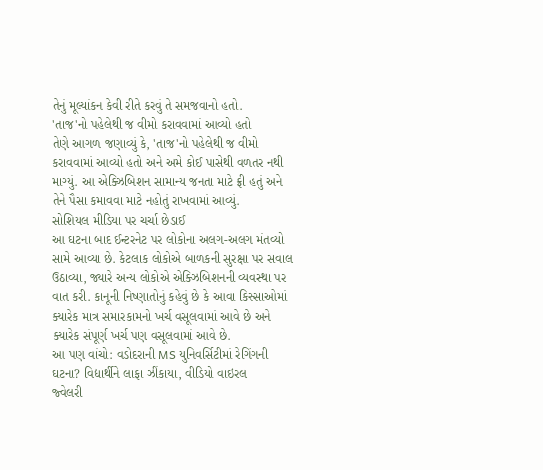તેનું મૂલ્યાંકન કેવી રીતે કરવું તે સમજવાનો હતો.
'તાજ'નો પહેલેથી જ વીમો કરાવવામાં આવ્યો હતો
તેણે આગળ જણાવ્યું કે, 'તાજ'નો પહેલેથી જ વીમો કરાવવામાં આવ્યો હતો અને અમે કોઈ પાસેથી વળતર નથી માગ્યું. આ એક્ઝિબિશન સામાન્ય જનતા માટે ફ્રી હતું અને તેને પૈસા કમાવવા માટે નહોતું રાખવામાં આવ્યું.
સોશિયલ મીડિયા પર ચર્ચા છેડાઈ
આ ઘટના બાદ ઈન્ટરનેટ પર લોકોના અલગ-અલગ મંતવ્યો સામે આવ્યા છે. કેટલાક લોકોએ બાળકની સુરક્ષા પર સવાલ ઉઠાવ્યા, જ્યારે અન્ય લોકોએ એક્ઝિબિશનની વ્યવસ્થા પર વાત કરી. કાનૂની નિષ્ણાતોનું કહેવું છે કે આવા કિસ્સાઓમાં ક્યારેક માત્ર સમારકામનો ખર્ચ વસૂલવામાં આવે છે અને ક્યારેક સંપૂર્ણ ખર્ચ પણ વસૂલવામાં આવે છે.
આ પણ વાંચો: વડોદરાની MS યુનિવર્સિટીમાં રેગિંગની ઘટના? વિદ્યાર્થીને લાફા ઝીંકાયા, વીડિયો વાઇરલ
જ્વેલરી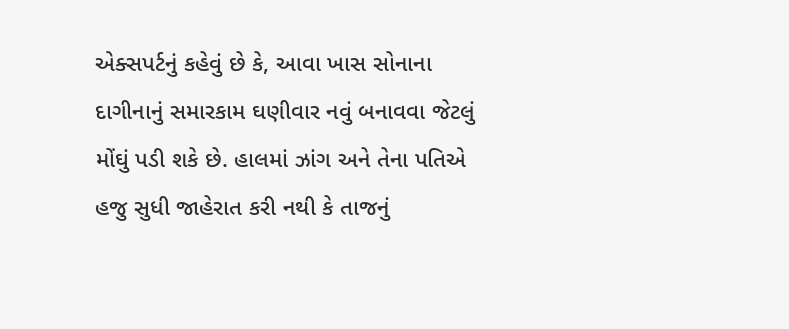એક્સપર્ટનું કહેવું છે કે, આવા ખાસ સોનાના દાગીનાનું સમારકામ ઘણીવાર નવું બનાવવા જેટલું મોંઘું પડી શકે છે. હાલમાં ઝાંગ અને તેના પતિએ હજુ સુધી જાહેરાત કરી નથી કે તાજનું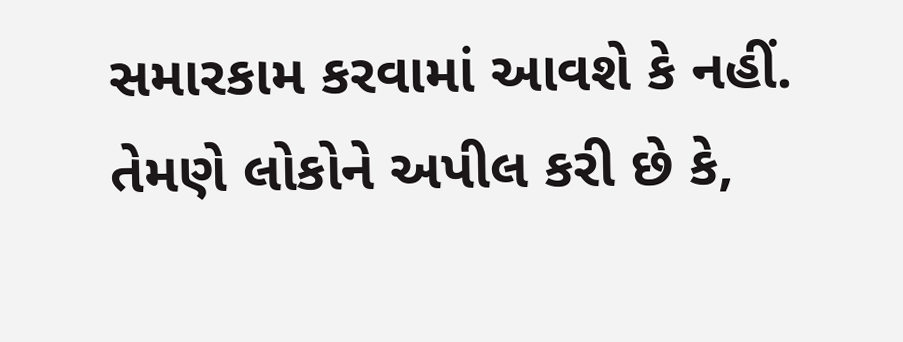સમારકામ કરવામાં આવશે કે નહીં. તેમણે લોકોને અપીલ કરી છે કે,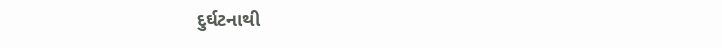દુર્ઘટનાથી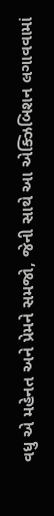વધુ એ મહેનત અને પ્રેમને સમજો, જેની સાથે આ એક્ઝિબિશન લગાવવામાં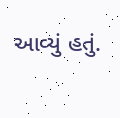આવ્યું હતું.